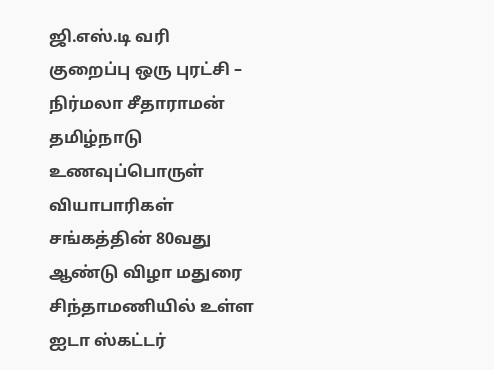ஜி.எஸ்.டி வரி குறைப்பு ஒரு புரட்சி – நிர்மலா சீதாராமன்
தமிழ்நாடு உணவுப்பொருள் வியாபாரிகள் சங்கத்தின் 80வது ஆண்டு விழா மதுரை சிந்தாமணியில் உள்ள ஐடா ஸ்கட்டர்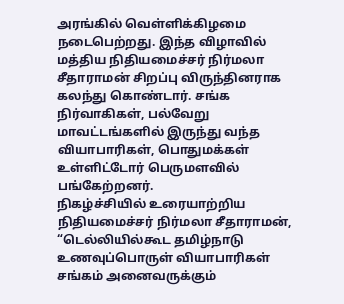அரங்கில் வெள்ளிக்கிழமை நடைபெற்றது. இந்த விழாவில் மத்திய நிதியமைச்சர் நிர்மலா சீதாராமன் சிறப்பு விருந்தினராக கலந்து கொண்டார். சங்க நிர்வாகிகள், பல்வேறு மாவட்டங்களில் இருந்து வந்த வியாபாரிகள், பொதுமக்கள் உள்ளிட்டோர் பெருமளவில் பங்கேற்றனர்.
நிகழ்ச்சியில் உரையாற்றிய நிதியமைச்சர் நிர்மலா சீதாராமன், “டெல்லியில்கூட தமிழ்நாடு உணவுப்பொருள் வியாபாரிகள் சங்கம் அனைவருக்கும்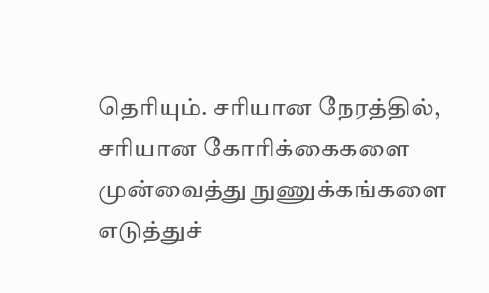தெரியும். சரியான நேரத்தில், சரியான கோரிக்கைகளை முன்வைத்து நுணுக்கங்களை எடுத்துச்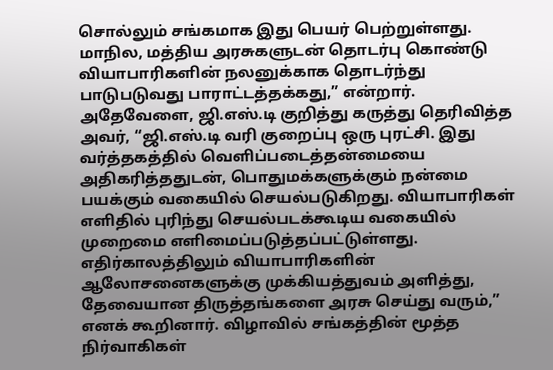சொல்லும் சங்கமாக இது பெயர் பெற்றுள்ளது. மாநில, மத்திய அரசுகளுடன் தொடர்பு கொண்டு வியாபாரிகளின் நலனுக்காக தொடர்ந்து பாடுபடுவது பாராட்டத்தக்கது,” என்றார்.
அதேவேளை, ஜி.எஸ்.டி குறித்து கருத்து தெரிவித்த அவர், “ஜி.எஸ்.டி வரி குறைப்பு ஒரு புரட்சி. இது வர்த்தகத்தில் வெளிப்படைத்தன்மையை அதிகரித்ததுடன், பொதுமக்களுக்கும் நன்மை பயக்கும் வகையில் செயல்படுகிறது. வியாபாரிகள் எளிதில் புரிந்து செயல்படக்கூடிய வகையில் முறைமை எளிமைப்படுத்தப்பட்டுள்ளது.
எதிர்காலத்திலும் வியாபாரிகளின் ஆலோசனைகளுக்கு முக்கியத்துவம் அளித்து, தேவையான திருத்தங்களை அரசு செய்து வரும்,” எனக் கூறினார். விழாவில் சங்கத்தின் மூத்த நிர்வாகிகள்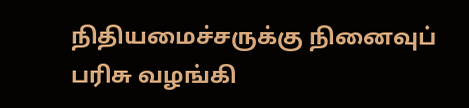நிதியமைச்சருக்கு நினைவுப் பரிசு வழங்கி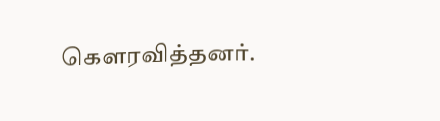கௌரவித்தனர்.